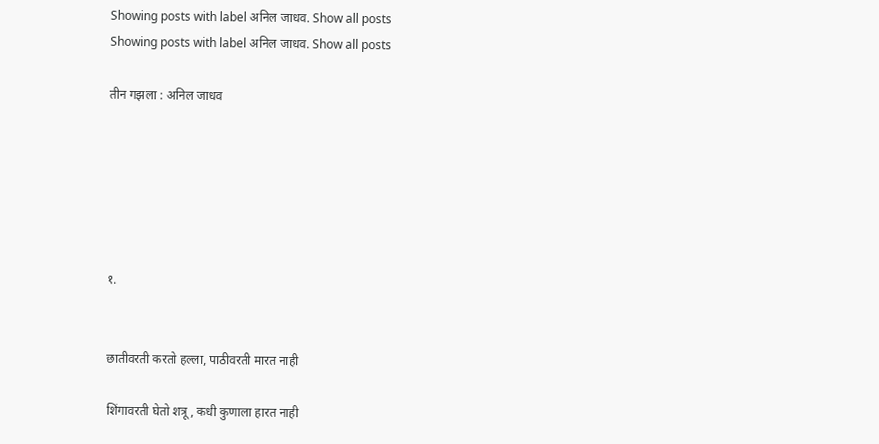Showing posts with label अनिल जाधव. Show all posts
Showing posts with label अनिल जाधव. Show all posts

तीन गझला : अनिल जाधव






१.


छातीवरती करतो हल्ला, पाठीवरती मारत नाही

शिंगावरती घेतो शत्रू, कधी कुणाला हारत नाही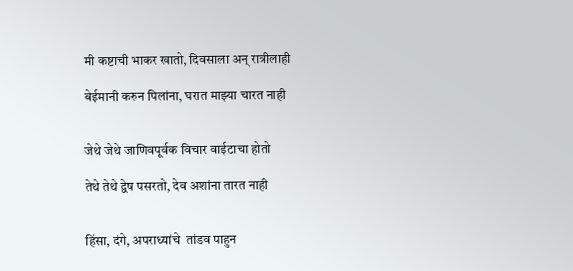मी कष्टाची भाकर खातो, दिवसाला अन् रात्रीलाही

बेईमानी करुन पिलांना, घरात माझ्या चारत नाही


जेथे जेथे जाणिवपूर्वक विचार वाईटाचा होतो

तेथे तेथे द्वेष पसरतो, देव अशांना तारत नाही


हिंसा, दंगे, अपराध्यांचे  तांडव पाहुन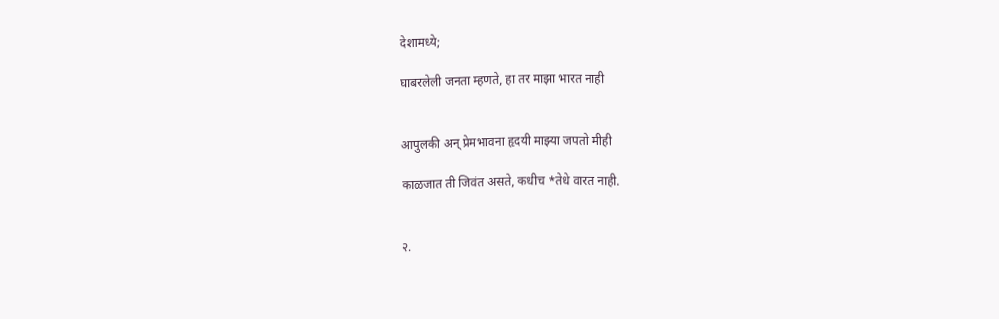देशामध्ये;

घाबरलेली जनता म्हणते, हा तर माझा भारत नाही


आपुलकी अन् प्रेमभावना हृदयी माझ्या जपतो मीही

काळजात ती जिवंत असते, कधीच *तेधे वारत नाही.


२.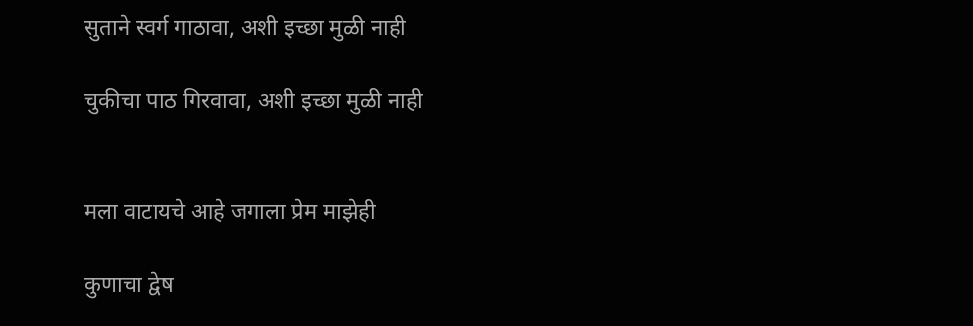सुताने स्वर्ग गाठावा, अशी इच्छा मुळी नाही

चुकीचा पाठ गिरवावा, अशी इच्छा मुळी नाही


मला वाटायचे आहे जगाला प्रेम माझेही

कुणाचा द्वेष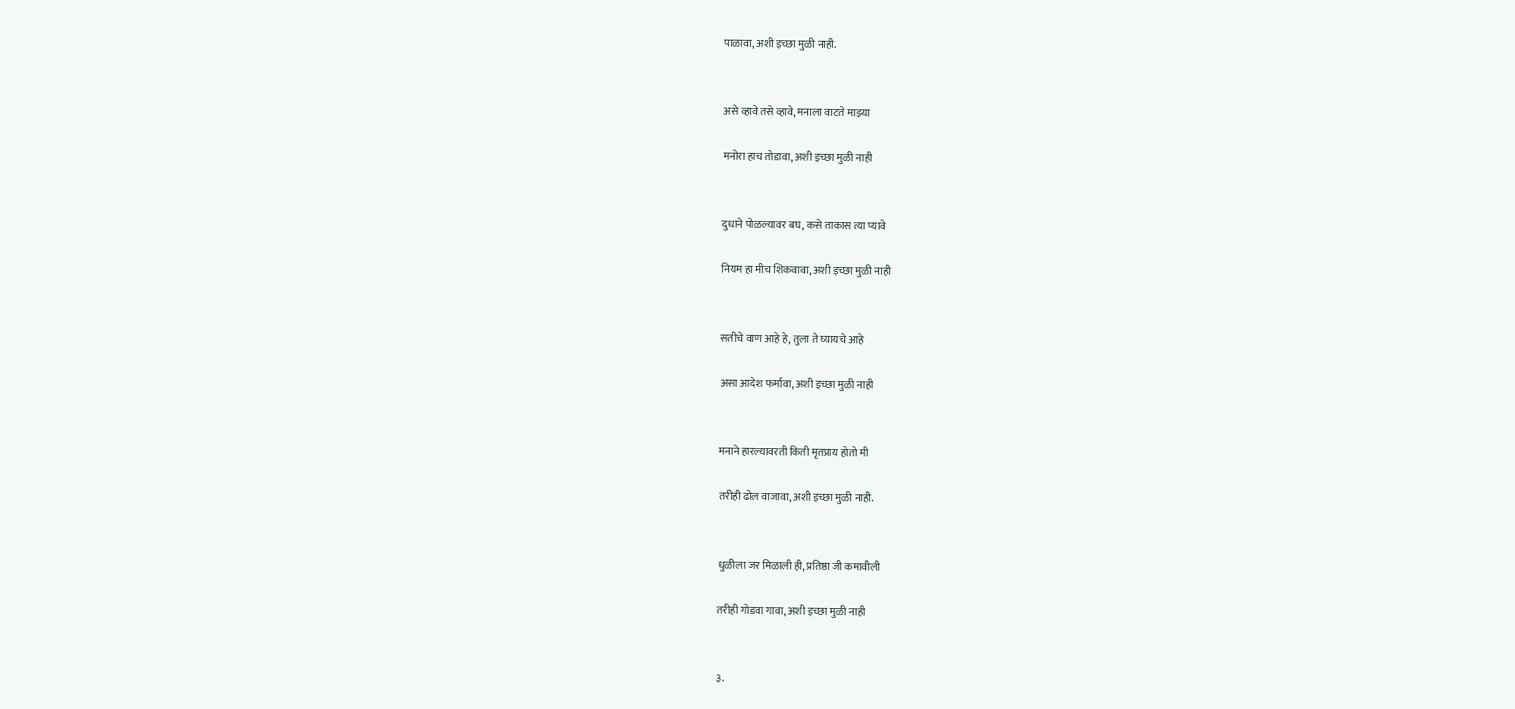पाळावा, अशी इच्छा मुळी नाही.


असे व्हावे तसे व्हावे, मनाला वाटते माझ्या

मनोरा हाच तोडावा, अशी इच्छा मुळी नाही


दुधाने पोळल्यावर बघ, कसे ताकास त्या प्यावे

नियम हा मीच शिकवावा, अशी इच्छा मुळी नाही


सतीचे वाण आहे हे, तुला ते घ्यायचे आहे

असा आदेश फर्मावा, अशी इच्छा मुळी नाही


मनाने हारल्यावरती किती मृतप्राय होतो मी

तरीही ढोल वाजावा, अशी इच्छा मुळी नाही.


धुळीला जर मिळाली ही, प्रतिष्ठा जी कमावीली

तरीही गोडवा गावा, अशी इच्छा मुळी नाही


३.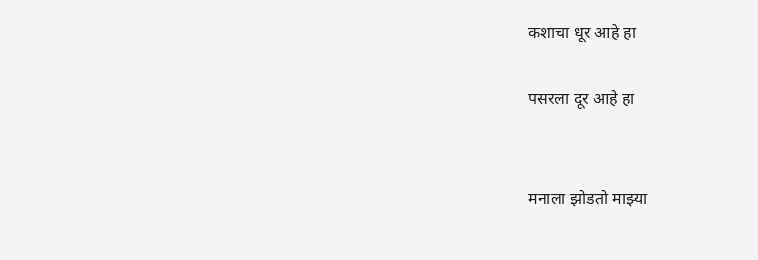कशाचा धूर आहे हा

पसरला दूर आहे हा


मनाला झोडतो माझ्या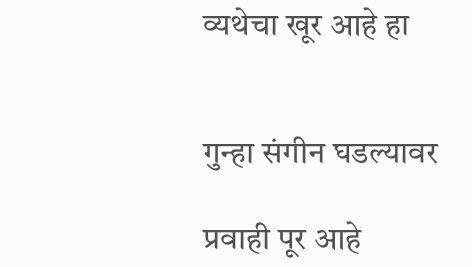व्यथेचा खूर आहे हा


गुन्हा संगीन घडल्यावर

प्रवाही पूर आहे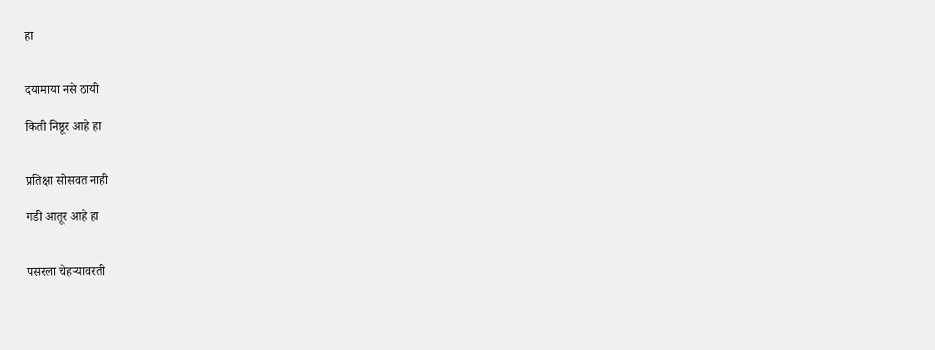हा


दयामाया नसे ठायी

किती निष्ठूर आहे हा


प्रतिक्षा सोसवत नाही

गडी आतूर आहे हा


पसरला चेहर्‍यावरती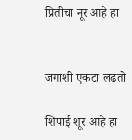प्रितीचा नूर आहे हा


जगाशी एकटा लढतो

शिपाई शूर आहे हा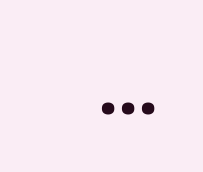...